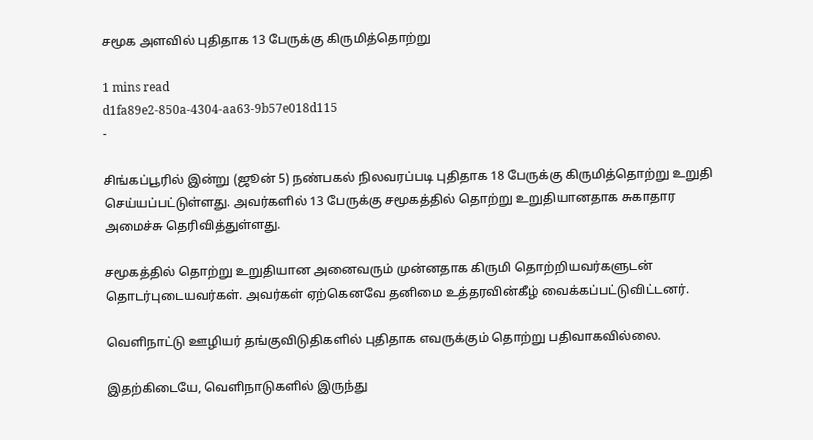சமூக அளவில் புதிதாக 13 பேருக்கு கிருமித்தொற்று

1 mins read
d1fa89e2-850a-4304-aa63-9b57e018d115
-

சிங்கப்பூரில் இன்று (ஜூன் 5) நண்பகல் நிலவரப்படி புதிதாக 18 பேருக்கு கிருமித்தொற்று உறுதி செய்யப்பட்டுள்ளது. அவர்களில் 13 பேருக்கு சமூகத்தில் தொற்று உறுதியானதாக சுகாதார அமைச்சு தெரிவித்துள்ளது.

சமூகத்தில் தொற்று உறுதியான அனைவரும் முன்னதாக கிருமி தொற்றியவர்களுடன் தொடர்புடையவர்கள். அவர்கள் ஏற்கெனவே தனிமை உத்தரவின்கீழ் வைக்கப்பட்டுவிட்டனர்.

வெளிநாட்டு ஊழியர் தங்குவிடுதிகளில் புதிதாக எவருக்கும் தொற்று பதிவாகவில்லை.

இதற்கிடையே, வெளிநாடுகளில் இருந்து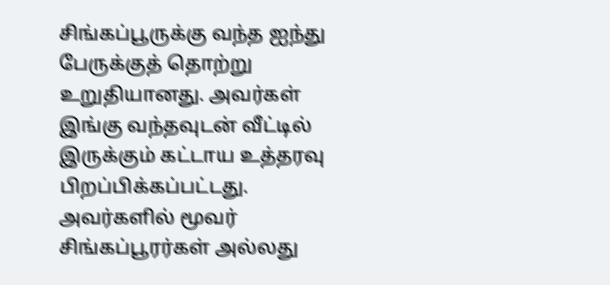சிங்கப்பூருக்கு வந்த ஐந்து பேருக்குத் தொற்று உறுதியானது. அவர்கள் இங்கு வந்தவுடன் வீட்டில் இருக்கும் கட்டாய உத்தரவு பிறப்பிக்கப்பட்டது. அவர்களில் மூவர் சிங்கப்பூரர்கள் அல்லது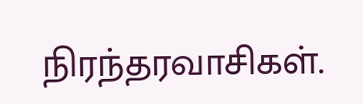நிரந்தரவாசிகள்.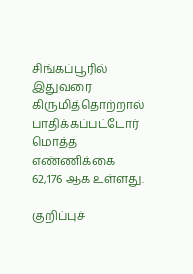சிங்கப்பூரில் இதுவரை கிருமித்தொற்றால் பாதிக்கப்பட்டோர் மொத்த எண்ணிக்கை 62,176 ஆக உள்ளது.

குறிப்புச்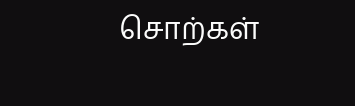சொற்கள்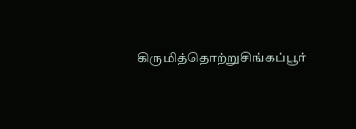கிருமித்தொற்றுசிங்கப்பூர்